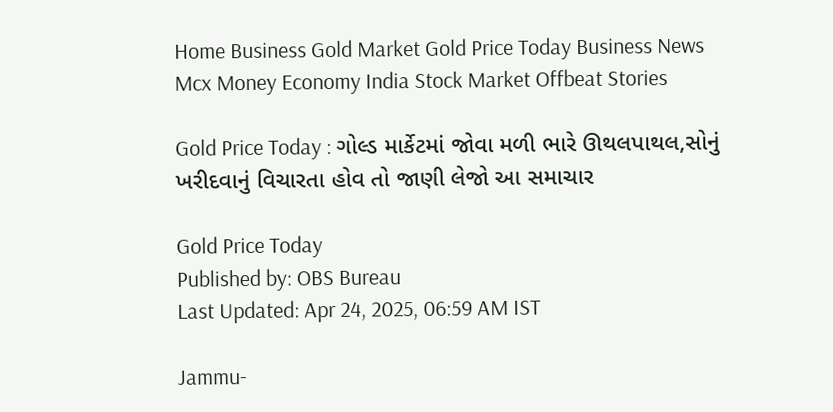Home Business Gold Market Gold Price Today Business News Mcx Money Economy India Stock Market Offbeat Stories

Gold Price Today : ગોલ્ડ માર્કેટમાં જોવા મળી ભારે ઊથલપાથલ,સોનું ખરીદવાનું વિચારતા હોવ તો જાણી લેજો આ સમાચાર

Gold Price Today
Published by: OBS Bureau
Last Updated: Apr 24, 2025, 06:59 AM IST

Jammu-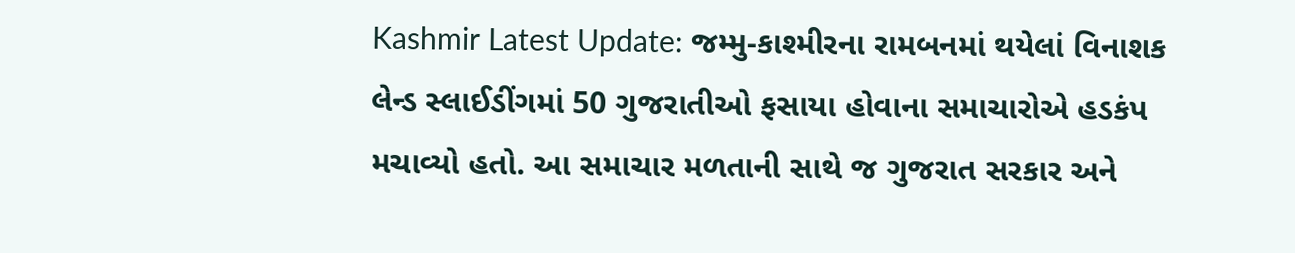Kashmir Latest Update: જમ્મુ-કાશ્મીરના રામબનમાં થયેલાં વિનાશક લેન્ડ સ્લાઈડીંગમાં 50 ગુજરાતીઓ ફસાયા હોવાના સમાચારોએ હડકંપ મચાવ્યો હતો. આ સમાચાર મળતાની સાથે જ ગુજરાત સરકાર અને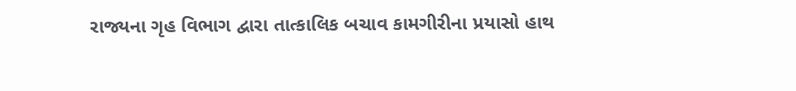રાજ્યના ગૃહ વિભાગ દ્વારા તાત્કાલિક બચાવ કામગીરીના પ્રયાસો હાથ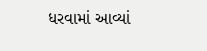ધરવામાં આવ્યાં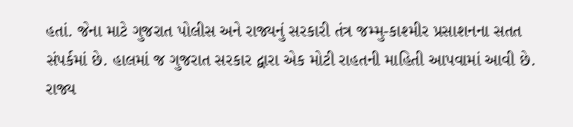હતાં. જેના માટે ગુજરાત પોલીસ અને રાજ્યનું સરકારી તંત્ર જમ્મુ-કાશ્મીર પ્રસાશનના સતત સંપર્કમાં છે. હાલમાં જ ગુજરાત સરકાર દ્વારા એક મોટી રાહતની માહિતી આપવામાં આવી છે. રાજ્ય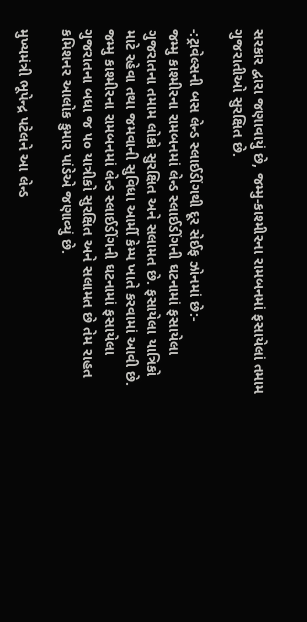સરકાર દ્વારા જણાવાયું છે, જમ્મુ-કાશ્મીરના રામબનમાં ફસાયેલાં તમામ ગુજરાતીઓ સુરક્ષિત છે.

-:ટ્રાવેલ્સની બસ લેન્ડ સ્લાઈડીંગથી દૂર સેઈફ ઝોનમાં છે:-
જમ્મુ કાશ્મીરના રામબનમાં લેન્ડ સ્લાઈડીંગની ઘટનામાં ફસાયેલા ગુજરાતના તમામ લોકો સુરક્ષિત અને સલામત છે. ફસાયેલા યાત્રિકો માટે રહેવા તથા જમવાની સુવિધા આર્મી કેમ્પ ખાતે કરવામાં આવી છે. જમ્મુ કાશ્મીરના રામબનમાં લેન્ડ સ્લાઈડીંગની ઘટનામાં ફસાયેલા ગુજરાતના બધા જ ૫૦ યાત્રીકો સુરક્ષિત અને સલામત છે તેમ રાહત કમિશનર આલોક કુમાર પાંડેએ જણાવ્યું છે.

મુખ્યમંત્રી ભૂપેન્દ્ર પટેલને આ લેન્ડ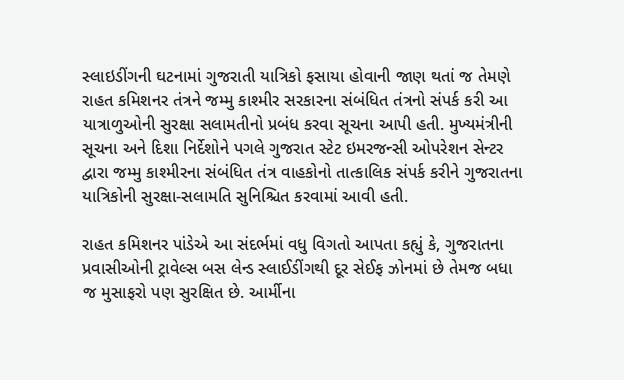સ્લાઇડીંગની ઘટનામાં ગુજરાતી યાત્રિકો ફસાયા હોવાની જાણ થતાં જ તેમણે રાહત કમિશનર તંત્રને જમ્મુ કાશ્મીર સરકારના સંબંધિત તંત્રનો સંપર્ક કરી આ યાત્રાળુઓની સુરક્ષા સલામતીનો પ્રબંધ કરવા સૂચના આપી હતી. મુખ્યમંત્રીની સૂચના અને દિશા નિર્દેશોને પગલે ગુજરાત સ્ટેટ ઇમરજન્સી ઓપરેશન સેન્ટર દ્વારા જમ્મુ કાશ્મીરના સંબંધિત તંત્ર વાહકોનો તાત્કાલિક સંપર્ક કરીને ગુજરાતના યાત્રિકોની સુરક્ષા-સલામતિ સુનિશ્ચિત કરવામાં આવી હતી.

રાહત કમિશનર પાંડેએ આ સંદર્ભમાં વધુ વિગતો આપતા કહ્યું કે, ગુજરાતના પ્રવાસીઓની ટ્રાવેલ્સ બસ લેન્ડ સ્લાઈડીંગથી દૂર સેઈફ ઝોનમાં છે તેમજ બધા જ મુસાફરો પણ સુરક્ષિત છે. આર્મીના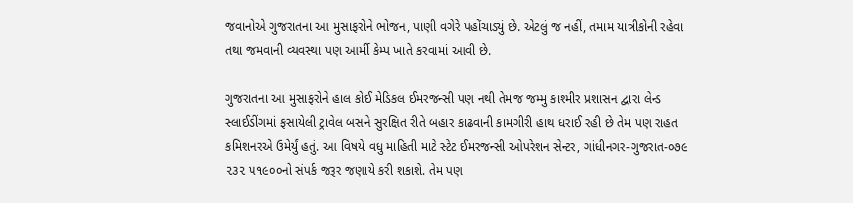જવાનોએ ગુજરાતના આ મુસાફરોને ભોજન, પાણી વગેરે પહોંચાડ્યું છે. એટલું જ નહીં, તમામ યાત્રીકોની રહેવા તથા જમવાની વ્યવસ્થા પણ આર્મી કેમ્પ ખાતે કરવામાં આવી છે.

ગુજરાતના આ મુસાફરોને હાલ કોઈ મેડિકલ ઈમરજન્સી પણ નથી તેમજ જમ્મુ કાશ્મીર પ્રશાસન દ્વારા લેન્ડ સ્લાઈડીંગમાં ફસાયેલી ટ્રાવેલ બસને સુરક્ષિત રીતે બહાર કાઢવાની કામગીરી હાથ ધરાઈ રહી છે તેમ પણ રાહત કમિશનરએ ઉમેર્યું હતું. આ વિષયે વધુ માહિતી માટે સ્ટેટ ઈમરજન્સી ઓપરેશન સેન્ટર, ગાંધીનગર-ગુજરાત-૦૭૯ ૨૩૨ ૫૧૯૦૦નો સંપર્ક જરૂર જણાયે કરી શકાશે. તેમ પણ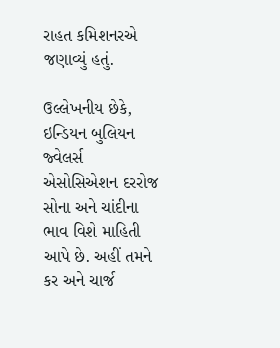રાહત કમિશનરએ જણાવ્યું હતું.

ઉલ્લેખનીય છેકે, ઇન્ડિયન બુલિયન જ્વેલર્સ એસોસિએશન દરરોજ સોના અને ચાંદીના ભાવ વિશે માહિતી આપે છે. અહીં તમને કર અને ચાર્જ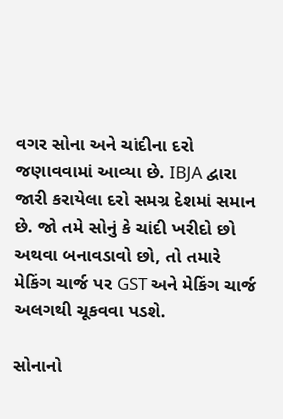વગર સોના અને ચાંદીના દરો જણાવવામાં આવ્યા છે. IBJA દ્વારા જારી કરાયેલા દરો સમગ્ર દેશમાં સમાન છે. જો તમે સોનું કે ચાંદી ખરીદો છો અથવા બનાવડાવો છો, તો તમારે મેકિંગ ચાર્જ પર GST અને મેકિંગ ચાર્જ અલગથી ચૂકવવા પડશે.

સોનાનો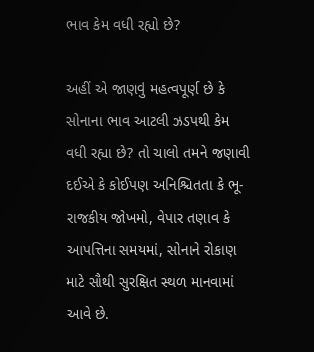ભાવ કેમ વધી રહ્યો છે?

અહીં એ જાણવું મહત્વપૂર્ણ છે કે સોનાના ભાવ આટલી ઝડપથી કેમ વધી રહ્યા છે? તો ચાલો તમને જણાવી દઈએ કે કોઈપણ અનિશ્ચિતતા કે ભૂ-રાજકીય જોખમો, વેપાર તણાવ કે આપત્તિના સમયમાં, સોનાને રોકાણ માટે સૌથી સુરક્ષિત સ્થળ માનવામાં આવે છે.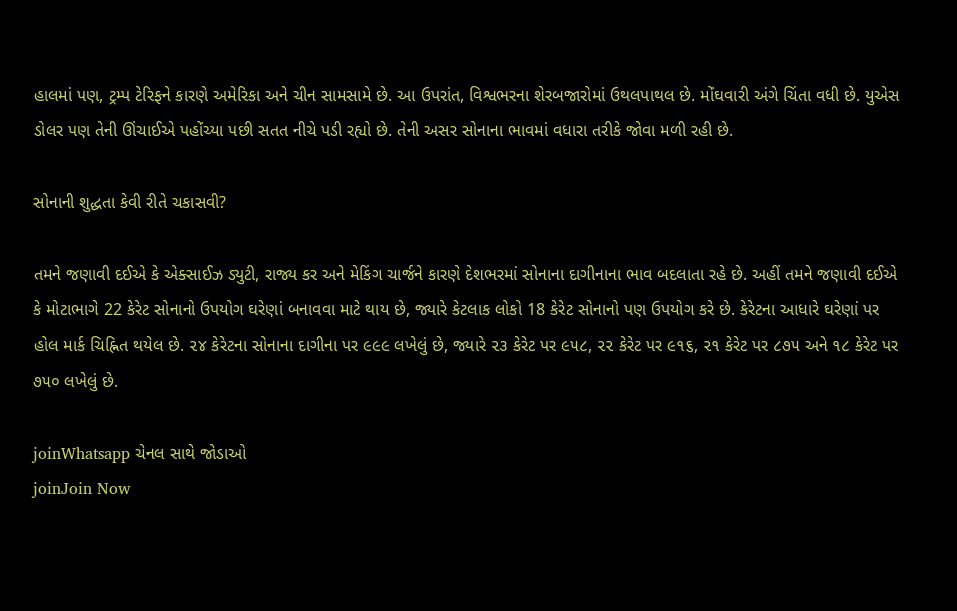હાલમાં પણ, ટ્રમ્પ ટેરિફને કારણે અમેરિકા અને ચીન સામસામે છે. આ ઉપરાંત, વિશ્વભરના શેરબજારોમાં ઉથલપાથલ છે. મોંઘવારી અંગે ચિંતા વધી છે. યુએસ ડોલર પણ તેની ઊંચાઈએ પહોંચ્યા પછી સતત નીચે પડી રહ્યો છે. તેની અસર સોનાના ભાવમાં વધારા તરીકે જોવા મળી રહી છે.

સોનાની શુદ્ધતા કેવી રીતે ચકાસવી?

તમને જણાવી દઈએ કે એક્સાઈઝ ડ્યુટી, રાજ્ય કર અને મેકિંગ ચાર્જને કારણે દેશભરમાં સોનાના દાગીનાના ભાવ બદલાતા રહે છે. અહીં તમને જણાવી દઈએ કે મોટાભાગે 22 કેરેટ સોનાનો ઉપયોગ ઘરેણાં બનાવવા માટે થાય છે, જ્યારે કેટલાક લોકો 18 કેરેટ સોનાનો પણ ઉપયોગ કરે છે. કેરેટના આધારે ઘરેણાં પર હોલ માર્ક ચિહ્નિત થયેલ છે. ૨૪ કેરેટના સોનાના દાગીના પર ૯૯૯ લખેલું છે, જ્યારે ૨૩ કેરેટ પર ૯૫૮, ૨૨ કેરેટ પર ૯૧૬, ૨૧ કેરેટ પર ૮૭૫ અને ૧૮ કેરેટ પર ૭૫૦ લખેલું છે.

joinWhatsapp ચેનલ સાથે જોડાઓ
joinJoin Now